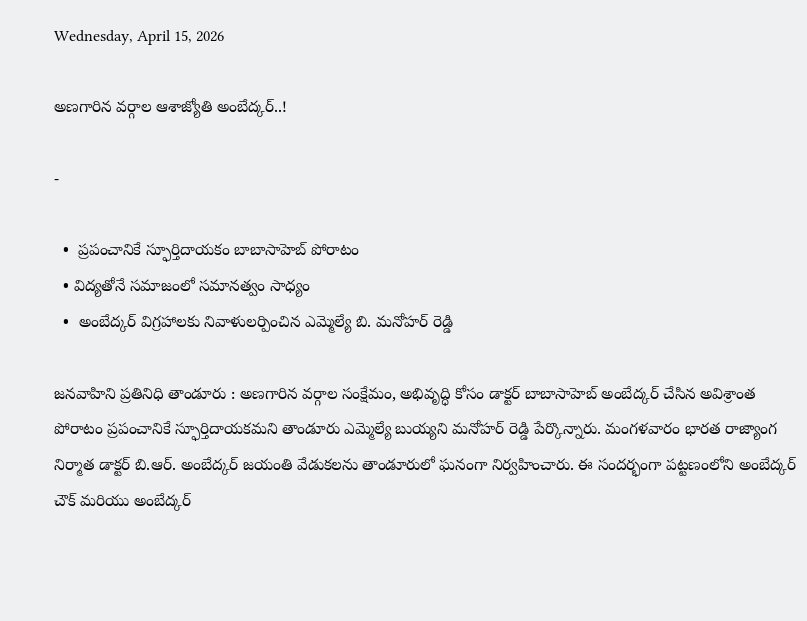Wednesday, April 15, 2026

అణగారిన వర్గాల ఆశాజ్యోతి అంబేద్కర్..!

-

  •  ప్రపంచానికే స్ఫూర్తిదాయకం బాబాసాహెబ్ పోరాటం
  • విద్యతోనే సమాజంలో సమానత్వం సాధ్యం
  •  అంబేద్కర్ విగ్రహాలకు నివాళులర్పించిన ఎమ్మెల్యే బి. మనోహర్ రెడ్డి

జనవాహిని ప్రతినిధి తాండూరు : అణగారిన వర్గాల సంక్షేమం, అభివృద్ధి కోసం డాక్టర్ బాబాసాహెబ్ అంబేద్కర్ చేసిన అవిశ్రాంత పోరాటం ప్రపంచానికే స్ఫూర్తిదాయకమని తాండూరు ఎమ్మెల్యే బుయ్యని మనోహర్ రెడ్డి పేర్కొన్నారు. మంగళవారం భారత రాజ్యాంగ నిర్మాత డాక్టర్ బి.ఆర్. అంబేద్కర్ జయంతి వేడుకలను తాండూరులో ఘనంగా నిర్వహించారు. ఈ సందర్భంగా పట్టణంలోని అంబేద్కర్ చౌక్ మరియు అంబేద్కర్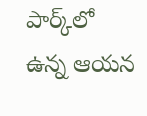పార్క్‌లో ఉన్న ఆయన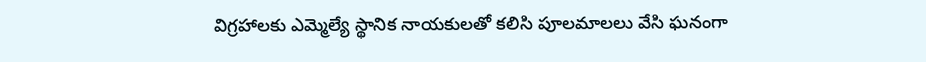విగ్రహాలకు ఎమ్మెల్యే స్థానిక నాయకులతో కలిసి పూలమాలలు వేసి ఘనంగా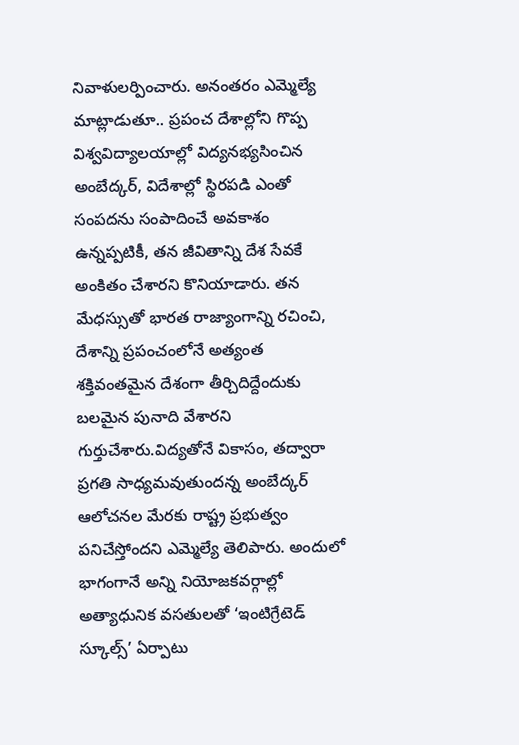నివాళులర్పించారు. అనంతరం ఎమ్మెల్యే మాట్లాడుతూ.. ప్రపంచ దేశాల్లోని గొప్ప విశ్వవిద్యాలయాల్లో విద్యనభ్యసించిన అంబేద్కర్, విదేశాల్లో స్థిరపడి ఎంతో సంపదను సంపాదించే అవకాశం ఉన్నప్పటికీ, తన జీవితాన్ని దేశ సేవకే అంకితం చేశారని కొనియాడారు. తన మేధస్సుతో భారత రాజ్యాంగాన్ని రచించి, దేశాన్ని ప్రపంచంలోనే అత్యంత శక్తివంతమైన దేశంగా తీర్చిదిద్దేందుకు బలమైన పునాది వేశారని గుర్తుచేశారు.విద్యతోనే వికాసం, తద్వారా ప్రగతి సాధ్యమవుతుందన్న అంబేద్కర్ ఆలోచనల మేరకు రాష్ట్ర ప్రభుత్వం పనిచేస్తోందని ఎమ్మెల్యే తెలిపారు. అందులో భాగంగానే అన్ని నియోజకవర్గాల్లో అత్యాధునిక వసతులతో ‘ఇంటిగ్రేటెడ్ స్కూల్స్’ ఏర్పాటు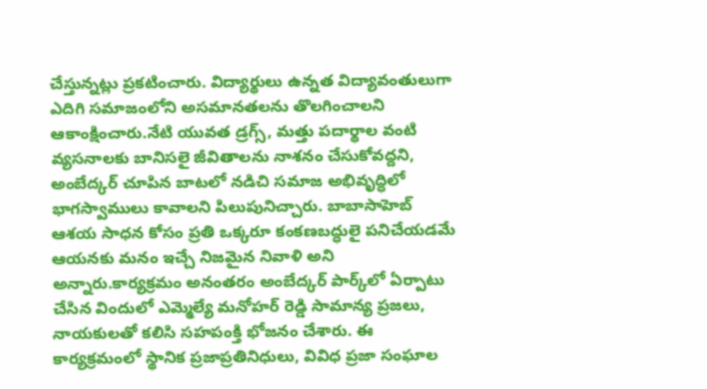చేస్తున్నట్లు ప్రకటించారు. విద్యార్థులు ఉన్నత విద్యావంతులుగా ఎదిగి సమాజంలోని అసమానతలను తొలగించాలని ఆకాంక్షించారు.నేటి యువత డ్రగ్స్, మత్తు పదార్థాల వంటి వ్యసనాలకు బానిసలై జీవితాలను నాశనం చేసుకోవద్దని, అంబేద్కర్ చూపిన బాటలో నడిచి సమాజ అభివృద్ధిలో భాగస్వాములు కావాలని పిలుపునిచ్చారు. బాబాసాహెబ్ ఆశయ సాధన కోసం ప్రతి ఒక్కరూ కంకణబద్ధులై పనిచేయడమే ఆయనకు మనం ఇచ్చే నిజమైన నివాళి అని అన్నారు.కార్యక్రమం అనంతరం అంబేద్కర్ పార్క్‌లో ఏర్పాటు చేసిన విందులో ఎమ్మెల్యే మనోహర్ రెడ్డి సామాన్య ప్రజలు, నాయకులతో కలిసి సహపంక్తి భోజనం చేశారు. ఈ కార్యక్రమంలో స్థానిక ప్రజాప్రతినిధులు, వివిధ ప్రజా సంఘాల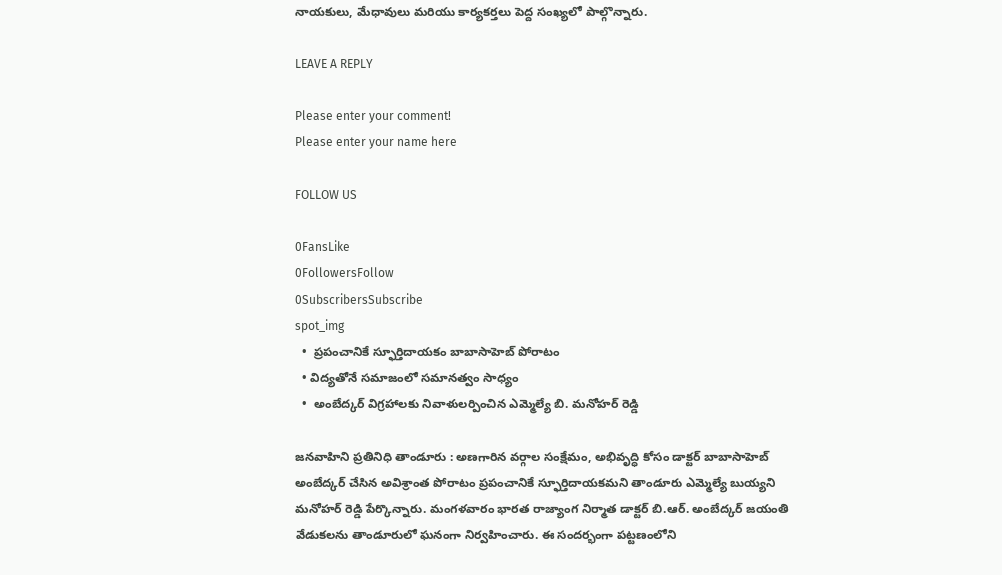నాయకులు, మేధావులు మరియు కార్యకర్తలు పెద్ద సంఖ్యలో పాల్గొన్నారు.

LEAVE A REPLY

Please enter your comment!
Please enter your name here

FOLLOW US

0FansLike
0FollowersFollow
0SubscribersSubscribe
spot_img
  •  ప్రపంచానికే స్ఫూర్తిదాయకం బాబాసాహెబ్ పోరాటం
  • విద్యతోనే సమాజంలో సమానత్వం సాధ్యం
  •  అంబేద్కర్ విగ్రహాలకు నివాళులర్పించిన ఎమ్మెల్యే బి. మనోహర్ రెడ్డి

జనవాహిని ప్రతినిధి తాండూరు : అణగారిన వర్గాల సంక్షేమం, అభివృద్ధి కోసం డాక్టర్ బాబాసాహెబ్ అంబేద్కర్ చేసిన అవిశ్రాంత పోరాటం ప్రపంచానికే స్ఫూర్తిదాయకమని తాండూరు ఎమ్మెల్యే బుయ్యని మనోహర్ రెడ్డి పేర్కొన్నారు. మంగళవారం భారత రాజ్యాంగ నిర్మాత డాక్టర్ బి.ఆర్. అంబేద్కర్ జయంతి వేడుకలను తాండూరులో ఘనంగా నిర్వహించారు. ఈ సందర్భంగా పట్టణంలోని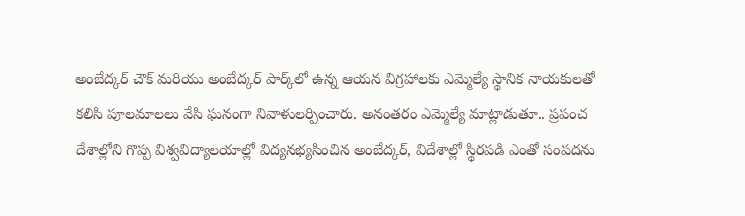అంబేద్కర్ చౌక్ మరియు అంబేద్కర్ పార్క్‌లో ఉన్న ఆయన విగ్రహాలకు ఎమ్మెల్యే స్థానిక నాయకులతో కలిసి పూలమాలలు వేసి ఘనంగా నివాళులర్పించారు. అనంతరం ఎమ్మెల్యే మాట్లాడుతూ.. ప్రపంచ దేశాల్లోని గొప్ప విశ్వవిద్యాలయాల్లో విద్యనభ్యసించిన అంబేద్కర్, విదేశాల్లో స్థిరపడి ఎంతో సంపదను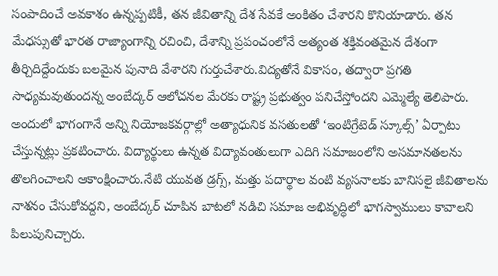సంపాదించే అవకాశం ఉన్నప్పటికీ, తన జీవితాన్ని దేశ సేవకే అంకితం చేశారని కొనియాడారు. తన మేధస్సుతో భారత రాజ్యాంగాన్ని రచించి, దేశాన్ని ప్రపంచంలోనే అత్యంత శక్తివంతమైన దేశంగా తీర్చిదిద్దేందుకు బలమైన పునాది వేశారని గుర్తుచేశారు.విద్యతోనే వికాసం, తద్వారా ప్రగతి సాధ్యమవుతుందన్న అంబేద్కర్ ఆలోచనల మేరకు రాష్ట్ర ప్రభుత్వం పనిచేస్తోందని ఎమ్మెల్యే తెలిపారు. అందులో భాగంగానే అన్ని నియోజకవర్గాల్లో అత్యాధునిక వసతులతో ‘ఇంటిగ్రేటెడ్ స్కూల్స్’ ఏర్పాటు చేస్తున్నట్లు ప్రకటించారు. విద్యార్థులు ఉన్నత విద్యావంతులుగా ఎదిగి సమాజంలోని అసమానతలను తొలగించాలని ఆకాంక్షించారు.నేటి యువత డ్రగ్స్, మత్తు పదార్థాల వంటి వ్యసనాలకు బానిసలై జీవితాలను నాశనం చేసుకోవద్దని, అంబేద్కర్ చూపిన బాటలో నడిచి సమాజ అభివృద్ధిలో భాగస్వాములు కావాలని పిలుపునిచ్చారు.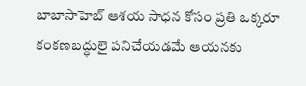బాబాసాహెబ్ ఆశయ సాధన కోసం ప్రతి ఒక్కరూ కంకణబద్ధులై పనిచేయడమే ఆయనకు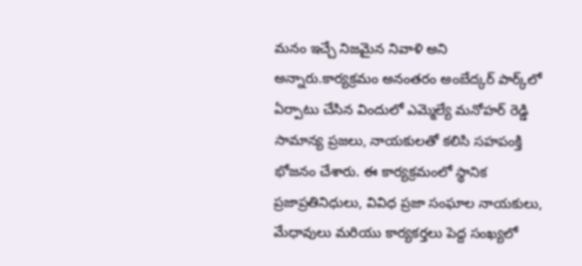మనం ఇచ్చే నిజమైన నివాళి అని అన్నారు.కార్యక్రమం అనంతరం అంబేద్కర్ పార్క్‌లో ఏర్పాటు చేసిన విందులో ఎమ్మెల్యే మనోహర్ రెడ్డి సామాన్య ప్రజలు, నాయకులతో కలిసి సహపంక్తి భోజనం చేశారు. ఈ కార్యక్రమంలో స్థానిక ప్రజాప్రతినిధులు, వివిధ ప్రజా సంఘాల నాయకులు, మేధావులు మరియు కార్యకర్తలు పెద్ద సంఖ్యలో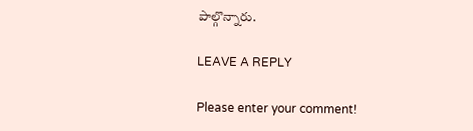పాల్గొన్నారు.

LEAVE A REPLY

Please enter your comment!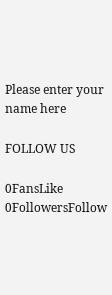Please enter your name here

FOLLOW US

0FansLike
0FollowersFollow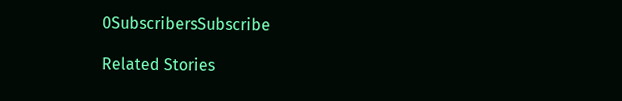0SubscribersSubscribe

Related Stories